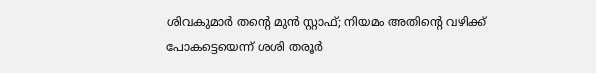ശിവകുമാർ തന്റെ മുൻ സ്റ്റാഫ്; നിയമം അതിന്റെ വഴിക്ക് പോകട്ടെയെന്ന് ശശി തരൂർ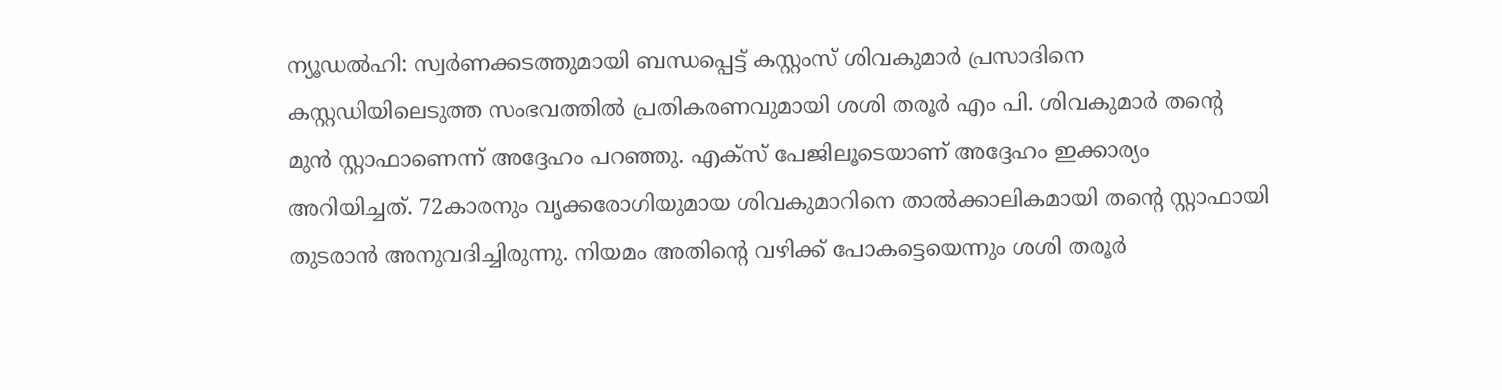ന്യൂഡൽഹി: സ്വർണക്കടത്തുമായി ബന്ധപ്പെട്ട് കസ്റ്റംസ് ശിവകുമാർ പ്രസാദിനെ കസ്റ്റഡിയിലെടുത്ത സംഭവത്തിൽ പ്രതികരണവുമായി ശശി തരൂർ എം പി. ശിവകുമാർ തന്റെ മുൻ സ്റ്റാഫാണെന്ന് അദ്ദേഹം പറഞ്ഞു. എക്‌സ് പേജിലൂടെയാണ് അദ്ദേഹം ഇക്കാര്യം അറിയിച്ചത്. 72കാരനും വൃക്കരോഗിയുമായ ശിവകുമാറിനെ താൽക്കാലികമായി തന്റെ സ്റ്റാഫായി തുടരാൻ അനുവദിച്ചിരുന്നു. നിയമം അതിന്റെ വഴിക്ക് പോകട്ടെയെന്നും ശശി തരൂർ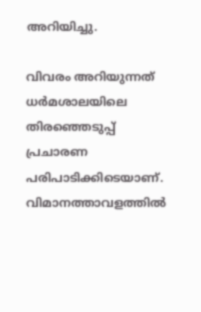അറിയിച്ചു.

വിവരം അറിയുന്നത് ധർമശാലയിലെ തിരഞ്ഞെടുപ്പ് പ്രചാരണ പരിപാടിക്കിടെയാണ്. വിമാനത്താവളത്തിൽ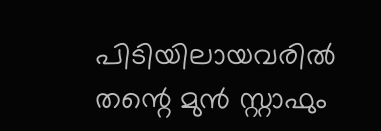പിടിയിലായവരിൽ തന്റെ മുൻ സ്റ്റാഫും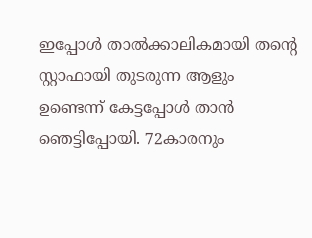ഇപ്പോൾ താൽക്കാലികമായി തന്റെ സ്റ്റാഫായി തുടരുന്ന ആളും ഉണ്ടെന്ന് കേട്ടപ്പോൾ താൻ ഞെട്ടിപ്പോയി. 72കാരനും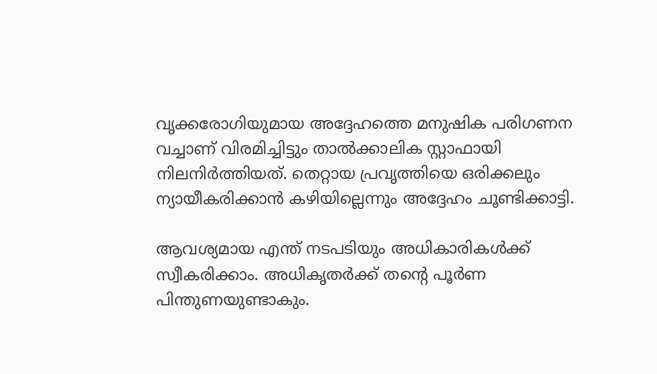വൃക്കരോഗിയുമായ അദ്ദേഹത്തെ മനുഷിക പരിഗണന വച്ചാണ് വിരമിച്ചിട്ടും താൽക്കാലിക സ്റ്റാഫായി നിലനിർത്തിയത്. തെറ്റായ പ്രവൃത്തിയെ ഒരിക്കലും ന്യായീകരിക്കാൻ കഴിയില്ലെന്നും അദ്ദേഹം ചൂണ്ടിക്കാട്ടി.

ആവശ്യമായ എന്ത് നടപടിയും അധികാരികൾക്ക് സ്വീകരിക്കാം. അധികൃതർക്ക് തന്റെ പൂർണ പിന്തുണയുണ്ടാകും.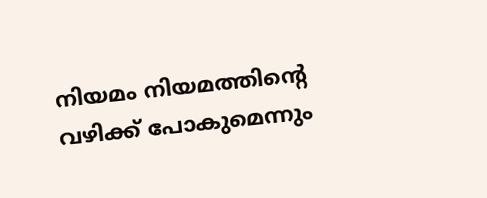നിയമം നിയമത്തിന്റെ വഴിക്ക് പോകുമെന്നും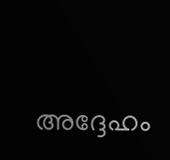അദ്ദേഹം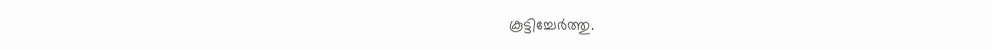കൂട്ടിച്ചേർത്തു.